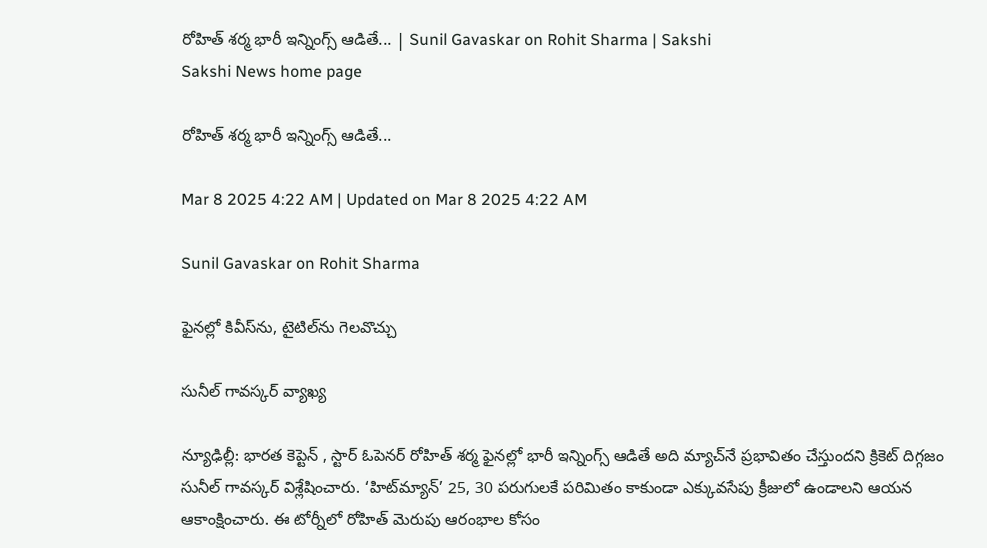రోహిత్‌ శర్మ భారీ ఇన్నింగ్స్‌ ఆడితే... | Sunil Gavaskar on Rohit Sharma | Sakshi
Sakshi News home page

రోహిత్‌ శర్మ భారీ ఇన్నింగ్స్‌ ఆడితే...

Mar 8 2025 4:22 AM | Updated on Mar 8 2025 4:22 AM

Sunil Gavaskar on Rohit Sharma

ఫైనల్లో కివీస్‌ను, టైటిల్‌ను గెలవొచ్చు

సునీల్‌ గావస్కర్‌ వ్యాఖ్య

న్యూఢిల్లీ: భారత కెప్టెన్ , స్టార్‌ ఓపెనర్‌ రోహిత్‌ శర్మ ఫైనల్లో భారీ ఇన్నింగ్స్‌ ఆడితే అది మ్యాచ్‌నే ప్రభావితం చేస్తుందని క్రికెట్‌ దిగ్గజం సునీల్‌ గావస్కర్‌ విశ్లేషించారు. ‘హిట్‌మ్యాన్‌’ 25, 30 పరుగులకే పరిమితం కాకుండా ఎక్కువసేపు క్రీజులో ఉండాలని ఆయన ఆకాంక్షించారు. ఈ టోర్నీలో రోహిత్‌ మెరుపు ఆరంభాల కోసం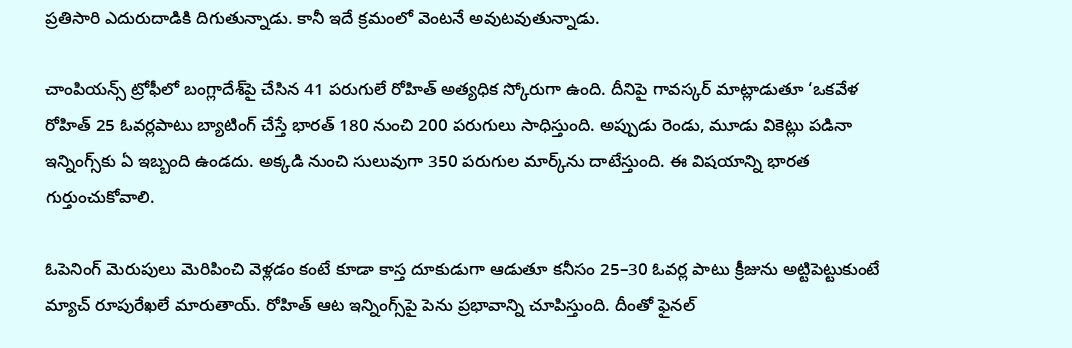ప్రతిసారి ఎదురుదాడికి దిగుతున్నాడు. కానీ ఇదే క్రమంలో వెంటనే అవుటవుతున్నాడు.

చాంపియన్స్‌ ట్రోఫీలో బంగ్లాదేశ్‌పై చేసిన 41 పరుగులే రోహిత్‌ అత్యధిక స్కోరుగా ఉంది. దీనిపై గావస్కర్‌ మాట్లాడుతూ ‘ఒకవేళ రోహిత్‌ 25 ఓవర్లపాటు బ్యాటింగ్‌ చేస్తే భారత్‌ 180 నుంచి 200 పరుగులు సాధిస్తుంది. అప్పుడు రెండు, మూడు వికెట్లు పడినా ఇన్నింగ్స్‌కు ఏ ఇబ్బంది ఉండదు. అక్కడి నుంచి సులువుగా 350 పరుగుల మార్క్‌ను దాటేస్తుంది. ఈ విషయాన్ని భారత గుర్తుంచుకోవాలి.

ఓపెనింగ్‌ మెరుపులు మెరిపించి వెళ్లడం కంటే కూడా కాస్త దూకుడుగా ఆడుతూ కనీసం 25–30 ఓవర్ల పాటు క్రీజును అట్టిపెట్టుకుంటే మ్యాచ్‌ రూపురేఖలే మారుతాయ్‌. రోహిత్‌ ఆట ఇన్నింగ్స్‌పై పెను ప్రభావాన్ని చూపిస్తుంది. దీంతో ఫైనల్‌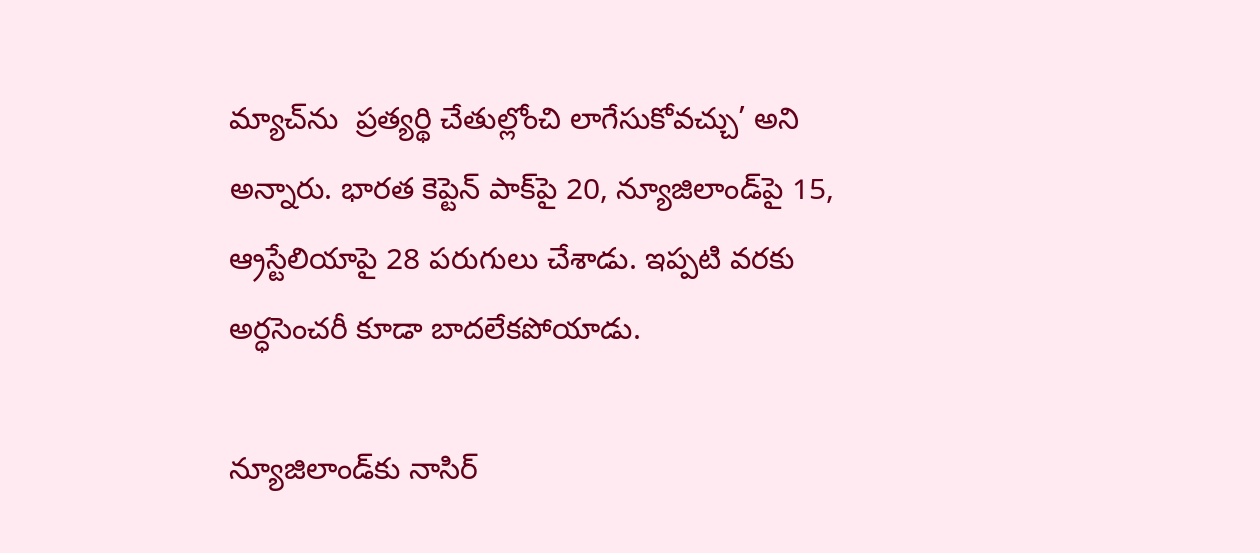మ్యాచ్‌ను  ప్రత్యర్థి చేతుల్లోంచి లాగేసుకోవచ్చు’ అని అన్నారు. భారత కెప్టెన్‌ పాక్‌పై 20, న్యూజిలాండ్‌పై 15, ఆ్రస్టేలియాపై 28 పరుగులు చేశాడు. ఇప్పటి వరకు అర్ధసెంచరీ కూడా బాదలేకపోయాడు.

న్యూజిలాండ్‌కు నాసిర్‌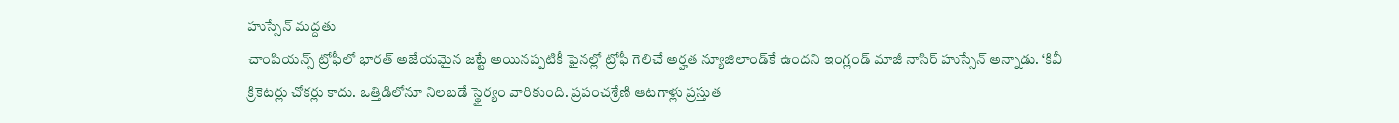హుస్సేన్‌ మద్దతు
చాంపియన్స్‌ ట్రోఫీలో భారత్‌ అజేయమైన జట్టే అయినప్పటికీ ఫైనల్లో ట్రోఫీ గెలిచే అర్హత న్యూజిలాండ్‌కే ఉందని ఇంగ్లండ్‌ మాజీ నాసిర్‌ హుస్సేన్‌ అన్నాడు. ‘కివీ క్రికెటర్లు చోకర్లు కాదు. ఒత్తిడిలోనూ నిలబడే స్థైర్యం వారికుంది. ప్రపంచశ్రేణి ఆటగాళ్లు ప్రస్తుత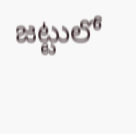జట్టులో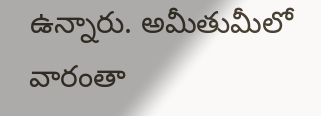ఉన్నారు. అమీతుమీలో వారంతా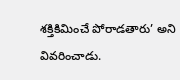శక్తికిమించే పోరాడతారు’ అని వివరించాడు.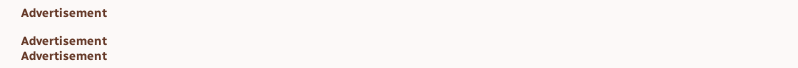Advertisement

Advertisement
Advertisement